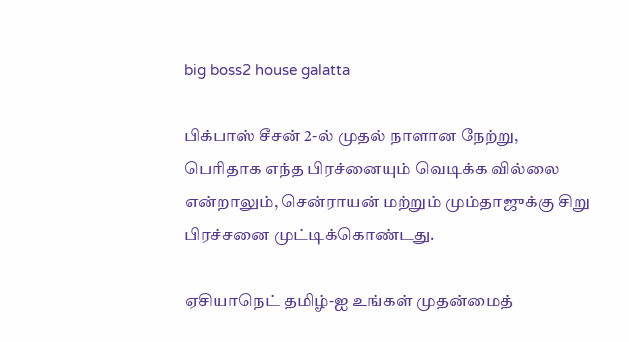big boss2 house galatta

பிக்பாஸ் சீசன் 2-ல் முதல் நாளான நேற்று, பெரிதாக எந்த பிரச்னையும் வெடிக்க வில்லை என்றாலும், சென்ராயன் மற்றும் மும்தாஜுக்கு சிறு பிரச்சனை முட்டிக்கொண்டது.

ஏசியாநெட் தமிழ்-ஐ உங்கள் முதன்மைத்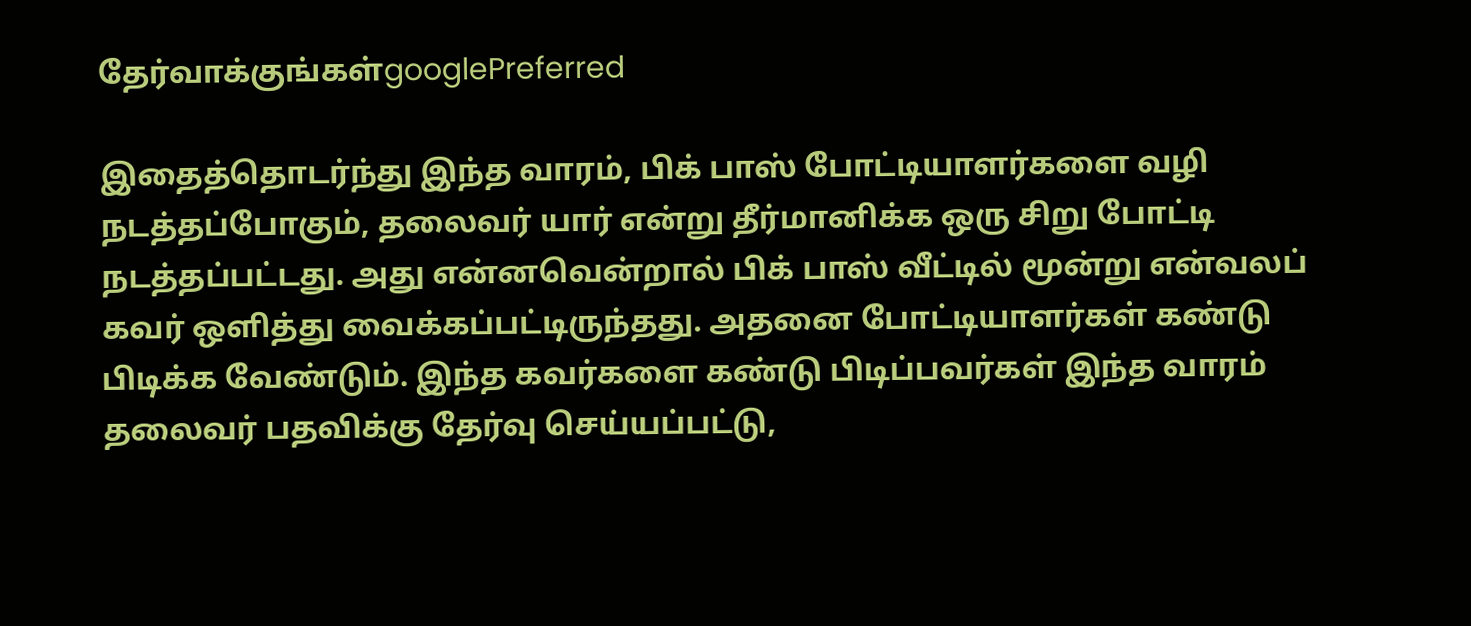தேர்வாக்குங்கள்googlePreferred

இதைத்தொடர்ந்து இந்த வாரம், பிக் பாஸ் போட்டியாளர்களை வழி நடத்தப்போகும், தலைவர் யார் என்று தீர்மானிக்க ஒரு சிறு போட்டி நடத்தப்பட்டது. அது என்னவென்றால் பிக் பாஸ் வீட்டில் மூன்று என்வலப் கவர் ஒளித்து வைக்கப்பட்டிருந்தது. அதனை போட்டியாளர்கள் கண்டு பிடிக்க வேண்டும். இந்த கவர்களை கண்டு பிடிப்பவர்கள் இந்த வாரம் தலைவர் பதவிக்கு தேர்வு செய்யப்பட்டு,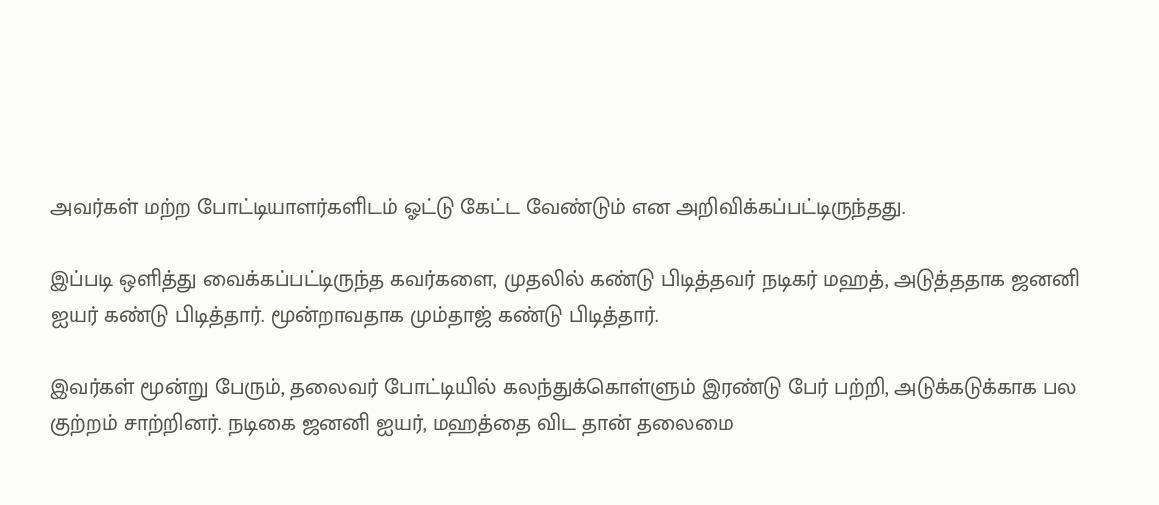அவர்கள் மற்ற போட்டியாளர்களிடம் ஓட்டு கேட்ட வேண்டும் என அறிவிக்கப்பட்டிருந்தது.

இப்படி ஒளித்து வைக்கப்பட்டிருந்த கவர்களை, முதலில் கண்டு பிடித்தவர் நடிகர் மஹத், அடுத்ததாக ஜனனி ஐயர் கண்டு பிடித்தார். மூன்றாவதாக மும்தாஜ் கண்டு பிடித்தார்.

இவர்கள் மூன்று பேரும், தலைவர் போட்டியில் கலந்துக்கொள்ளும் இரண்டு பேர் பற்றி, அடுக்கடுக்காக பல குற்றம் சாற்றினர். நடிகை ஜனனி ஐயர், மஹத்தை விட தான் தலைமை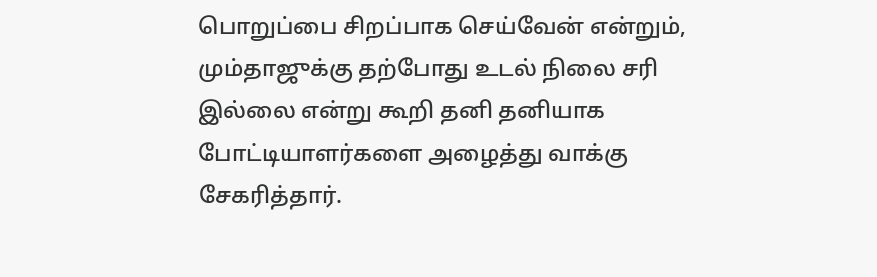பொறுப்பை சிறப்பாக செய்வேன் என்றும், மும்தாஜுக்கு தற்போது உடல் நிலை சரி இல்லை என்று கூறி தனி தனியாக போட்டியாளர்களை அழைத்து வாக்கு சேகரித்தார்.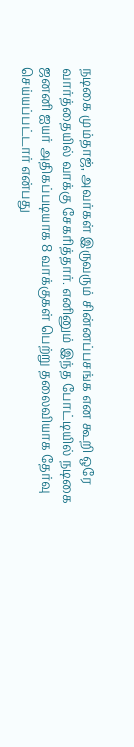நடிகை மும்தாஜ், அவர்கள் இருவரும் சின்னப்பசங்க என கூறி ஒரே வார்த்தையில் வாக்கு சேகரித்தார். எனினும் இந்த போட்டியில் நடிகை ஜனனி ஐயர் அதிகப்படியாக 8 வாக்குகள் பெற்று தலைவியாக தேர்வு செய்யப்பட்டார் என்பது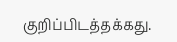குறிப்பிடத்தக்கது.